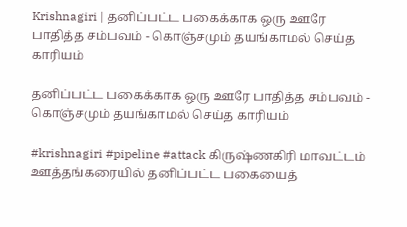Krishnagiri | தனிப்பட்ட பகைக்காக ஒரு ஊரே பாதித்த சம்பவம் - கொஞ்சமும் தயங்காமல் செய்த காரியம்

தனிப்பட்ட பகைக்காக ஒரு ஊரே பாதித்த சம்பவம் - கொஞ்சமும் தயங்காமல் செய்த காரியம்

#krishnagiri #pipeline #attack கிருஷ்ணகிரி மாவட்டம் ஊத்தங்கரையில் தனிப்பட்ட பகையைத்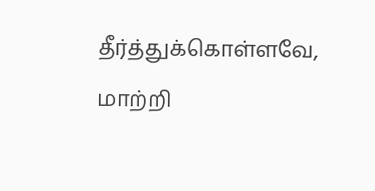தீர்த்துக்கொள்ளவே, மாற்றி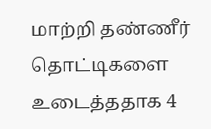மாற்றி தண்ணீர் தொட்டிகளை உடைத்ததாக 4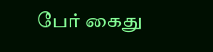பேர் கைது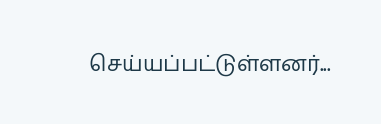செய்யப்பட்டுள்ளனர்...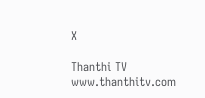X

Thanthi TV
www.thanthitv.com